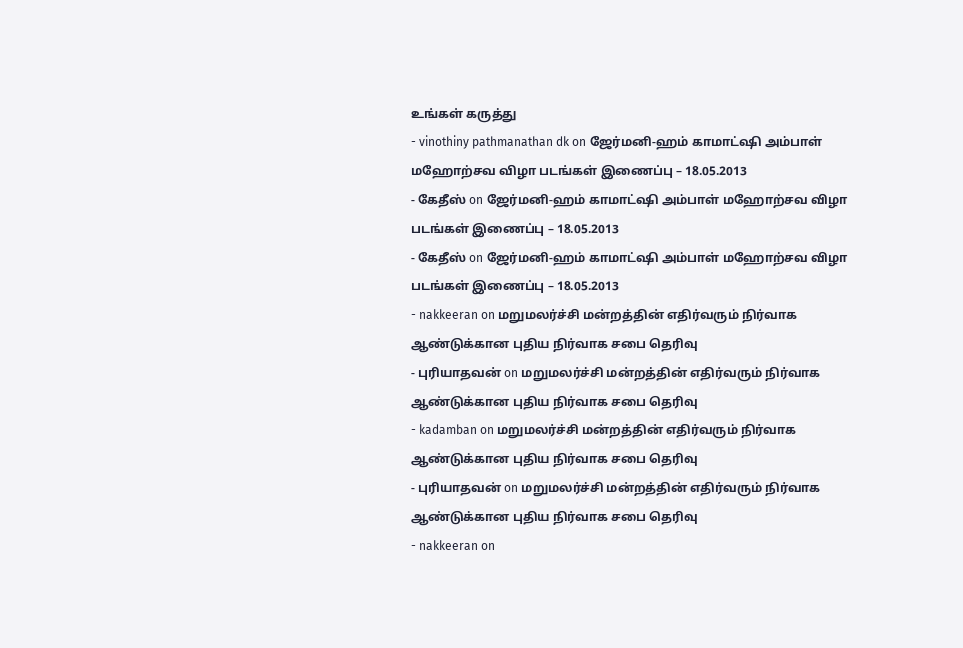உங்கள் கருத்து
- vinothiny pathmanathan dk on ஜேர்மனி-ஹம் காமாட்ஷி அம்பாள் மஹோற்சவ விழா படங்கள் இணைப்பு – 18.05.2013
- கேதீஸ் on ஜேர்மனி-ஹம் காமாட்ஷி அம்பாள் மஹோற்சவ விழா படங்கள் இணைப்பு – 18.05.2013
- கேதீஸ் on ஜேர்மனி-ஹம் காமாட்ஷி அம்பாள் மஹோற்சவ விழா படங்கள் இணைப்பு – 18.05.2013
- nakkeeran on மறுமலர்ச்சி மன்றத்தின் எதிர்வரும் நிர்வாக ஆண்டுக்கான புதிய நிர்வாக சபை தெரிவு
- புரியாதவன் on மறுமலர்ச்சி மன்றத்தின் எதிர்வரும் நிர்வாக ஆண்டுக்கான புதிய நிர்வாக சபை தெரிவு
- kadamban on மறுமலர்ச்சி மன்றத்தின் எதிர்வரும் நிர்வாக ஆண்டுக்கான புதிய நிர்வாக சபை தெரிவு
- புரியாதவன் on மறுமலர்ச்சி மன்றத்தின் எதிர்வரும் நிர்வாக ஆண்டுக்கான புதிய நிர்வாக சபை தெரிவு
- nakkeeran on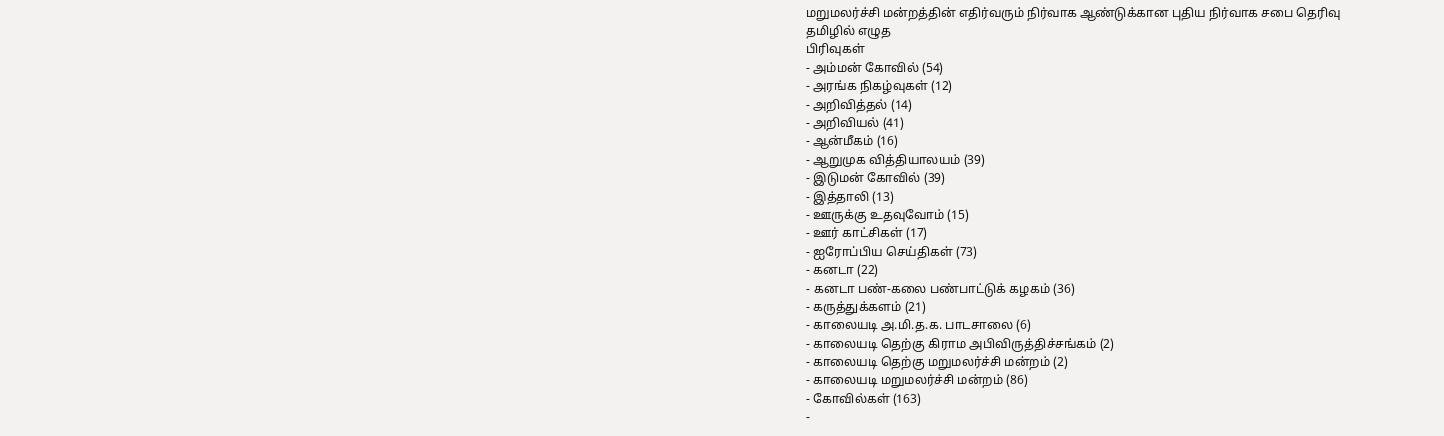மறுமலர்ச்சி மன்றத்தின் எதிர்வரும் நிர்வாக ஆண்டுக்கான புதிய நிர்வாக சபை தெரிவு
தமிழில் எழுத
பிரிவுகள்
- அம்மன் கோவில் (54)
- அரங்க நிகழ்வுகள் (12)
- அறிவித்தல் (14)
- அறிவியல் (41)
- ஆன்மீகம் (16)
- ஆறுமுக வித்தியாலயம் (39)
- இடுமன் கோவில் (39)
- இத்தாலி (13)
- ஊருக்கு உதவுவோம் (15)
- ஊர் காட்சிகள் (17)
- ஐரோப்பிய செய்திகள் (73)
- கனடா (22)
- கனடா பண்-கலை பண்பாட்டுக் கழகம் (36)
- கருத்துக்களம் (21)
- காலையடி அ.மி.த.க. பாடசாலை (6)
- காலையடி தெற்கு கிராம அபிவிருத்திச்சங்கம் (2)
- காலையடி தெற்கு மறுமலர்ச்சி மன்றம் (2)
- காலையடி மறுமலர்ச்சி மன்றம் (86)
- கோவில்கள் (163)
-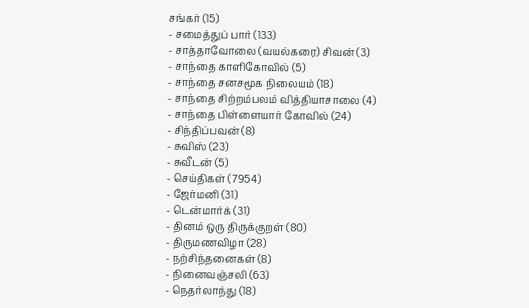சங்கர் (15)
- சமைத்துப் பார் (133)
- சாத்தாவோலை (வயல்கரை) சிவன் (3)
- சாந்தை காளிகோவில் (5)
- சாந்தை சனசமூக நிலையம் (18)
- சாந்தை சிற்றம்பலம் வித்தியாசாலை (4)
- சாந்தை பிள்ளையார் கோவில் (24)
- சிந்திப்பவன் (8)
- சுவிஸ் (23)
- சுவீடன் (5)
- செய்திகள் (7954)
- ஜேர்மனி (31)
- டென்மார்க் (31)
- தினம் ஒரு திருக்குறள் (80)
- திருமணவிழா (28)
- நற்சிந்தனைகள் (8)
- நினைவஞ்சலி (63)
- நெதர்லாந்து (18)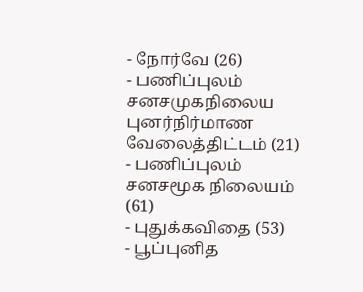- நோர்வே (26)
- பணிப்புலம் சனசமுகநிலைய புனர்நிர்மாண வேலைத்திட்டம் (21)
- பணிப்புலம் சனசமூக நிலையம் (61)
- புதுக்கவிதை (53)
- பூப்புனித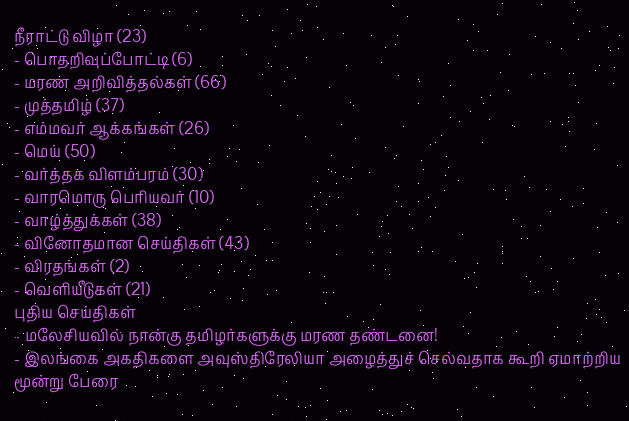நீராட்டு விழா (23)
- பொதறிவுப்போட்டி (6)
- மரண அறிவித்தல்கள் (66)
- முத்தமிழ் (37)
- எம்மவர் ஆக்கங்கள் (26)
- மெய் (50)
- வர்த்தக விளம்பரம் (30)
- வாரமொரு பெரியவர் (10)
- வாழ்த்துக்கள் (38)
- வினோதமான செய்திகள் (43)
- விரதங்கள் (2)
- வெளியீடுகள் (21)
புதிய செய்திகள்
- மலேசியவில் நான்கு தமிழர்களுக்கு மரண தண்டனை!
- இலங்கை அகதிகளை அவுஸ்திரேலியா அழைத்துச் செல்வதாக கூறி ஏமாற்றிய மூன்று பேரை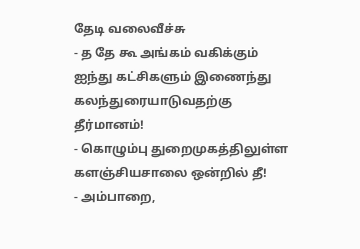தேடி வலைவீச்சு
- த தே கூ அங்கம் வகிக்கும் ஐந்து கட்சிகளும் இணைந்து கலந்துரையாடுவதற்கு தீர்மானம்!
- கொழும்பு துறைமுகத்திலுள்ள களஞ்சியசாலை ஒன்றில் தீ!
- அம்பாறை,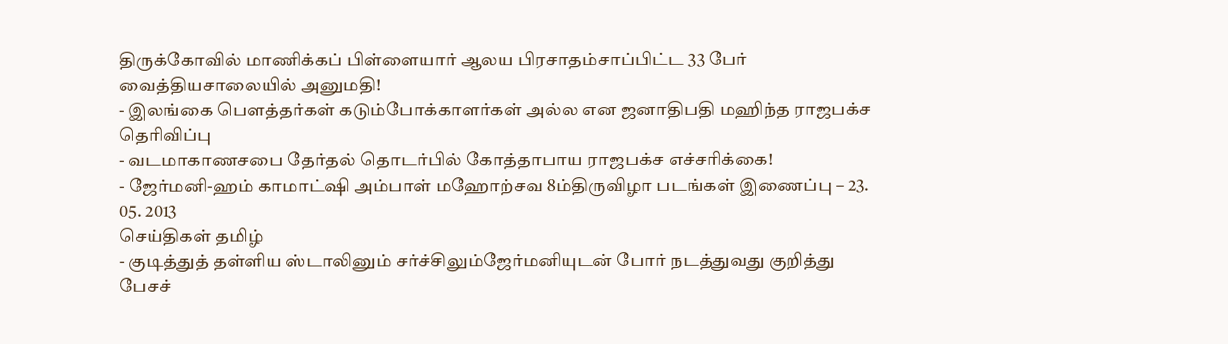திருக்கோவில் மாணிக்கப் பிள்ளையார் ஆலய பிரசாதம்சாப்பிட்ட 33 பேர் வைத்தியசாலையில் அனுமதி!
- இலங்கை பௌத்தர்கள் கடும்போக்காளர்கள் அல்ல என ஜனாதிபதி மஹிந்த ராஜபக்ச தெரிவிப்பு
- வடமாகாணசபை தேர்தல் தொடர்பில் கோத்தாபாய ராஜபக்ச எச்சரிக்கை!
- ஜேர்மனி-ஹம் காமாட்ஷி அம்பாள் மஹோற்சவ 8ம்திருவிழா படங்கள் இணைப்பு – 23. 05. 2013
செய்திகள் தமிழ்
- குடித்துத் தள்ளிய ஸ்டாலினும் சர்ச்சிலும்ஜேர்மனியுடன் போர் நடத்துவது குறித்து பேசச்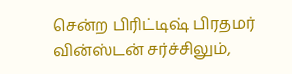சென்ற பிரிட்டிஷ் பிரதமர் வின்ஸ்டன் சர்ச்சிலும்,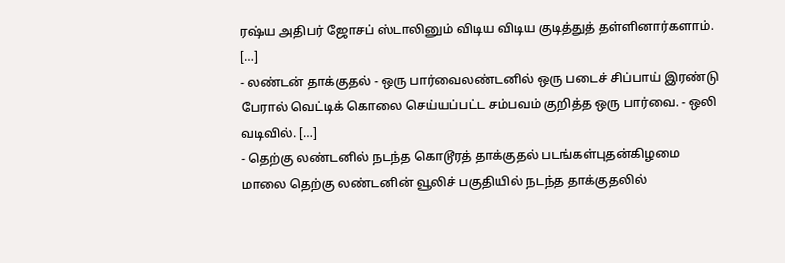ரஷ்ய அதிபர் ஜோசப் ஸ்டாலினும் விடிய விடிய குடித்துத் தள்ளினார்களாம். […]
- லண்டன் தாக்குதல் - ஒரு பார்வைலண்டனில் ஒரு படைச் சிப்பாய் இரண்டு பேரால் வெட்டிக் கொலை செய்யப்பட்ட சம்பவம் குறித்த ஒரு பார்வை. - ஒலி வடிவில். […]
- தெற்கு லண்டனில் நடந்த கொடூரத் தாக்குதல் படங்கள்புதன்கிழமை மாலை தெற்கு லண்டனின் வூலிச் பகுதியில் நடந்த தாக்குதலில்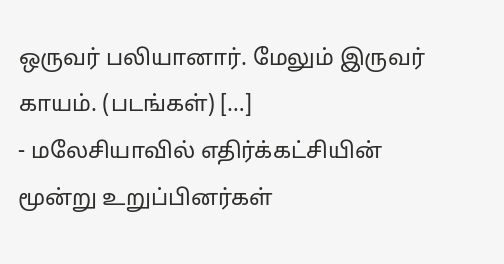ஒருவர் பலியானார். மேலும் இருவர் காயம். (படங்கள்) […]
- மலேசியாவில் எதிர்க்கட்சியின் மூன்று உறுப்பினர்கள்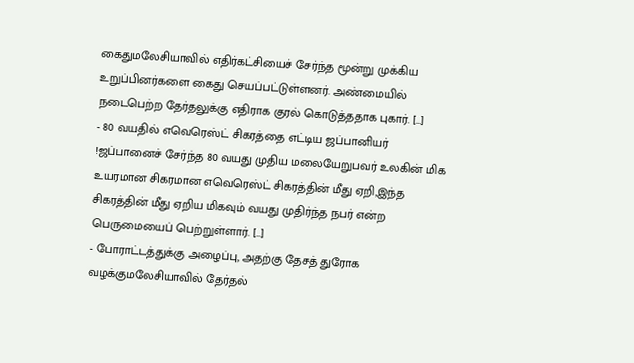கைதுமலேசியாவில் எதிர்கட்சியைச் சேர்ந்த மூன்று முக்கிய உறுப்பினர்களை கைது செயப்பட்டுள்ளனர். அண்மையில் நடைபெற்ற தேர்தலுக்கு எதிராக குரல் கொடுத்ததாக புகார். […]
- 80 வயதில் எவெரெஸ்ட் சிகரத்தை எட்டிய ஜப்பானியர் !ஜப்பானைச் சேர்ந்த 80 வயது முதிய மலையேறுபவர் உலகின் மிக உயரமான சிகரமான எவெரெஸ்ட் சிகரத்தின் மீது ஏறி,இந்த சிகரத்தின் மீது ஏறிய மிகவும் வயது முதிர்ந்த நபர் என்ற பெருமையைப் பெற்றுள்ளார். […]
- போராட்டத்துக்கு அழைப்பு, அதற்கு தேசத் துரோக வழக்குமலேசியாவில் தேர்தல்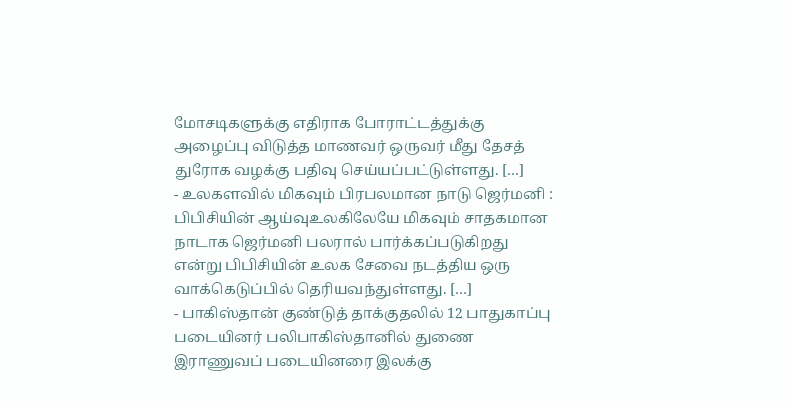மோசடிகளுக்கு எதிராக போராட்டத்துக்கு அழைப்பு விடுத்த மாணவர் ஒருவர் மீது தேசத் துரோக வழக்கு பதிவு செய்யப்பட்டுள்ளது. […]
- உலகளவில் மிகவும் பிரபலமான நாடு ஜெர்மனி : பிபிசியின் ஆய்வுஉலகிலேயே மிகவும் சாதகமான நாடாக ஜெர்மனி பலரால் பார்க்கப்படுகிறது என்று பிபிசியின் உலக சேவை நடத்திய ஒரு வாக்கெடுப்பில் தெரியவந்துள்ளது. […]
- பாகிஸ்தான் குண்டுத் தாக்குதலில் 12 பாதுகாப்பு படையினர் பலிபாகிஸ்தானில் துணை இராணுவப் படையினரை இலக்கு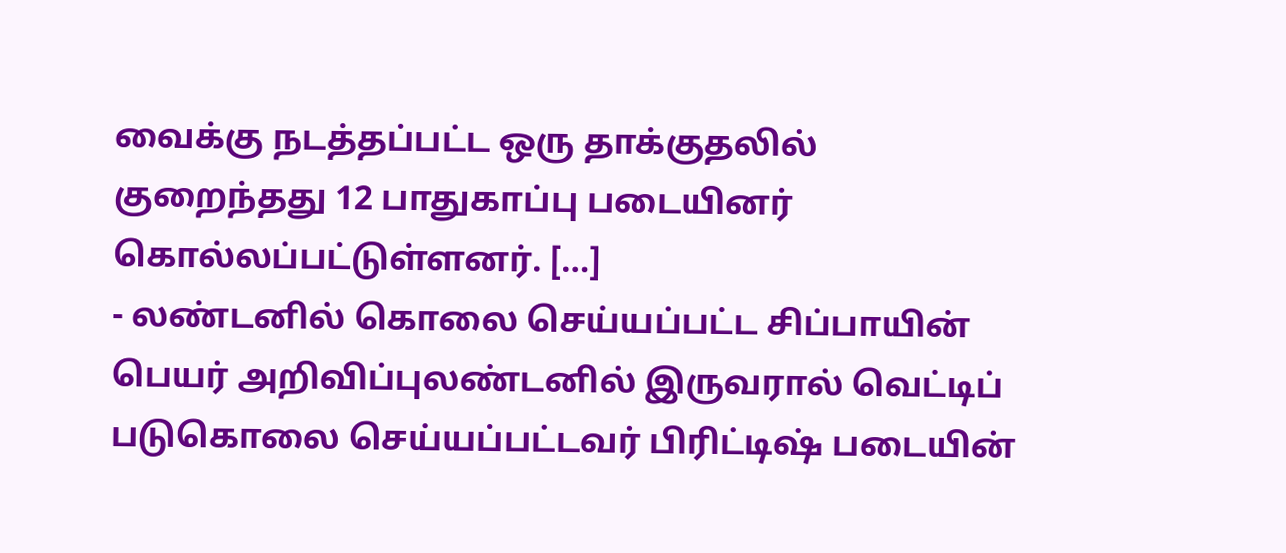வைக்கு நடத்தப்பட்ட ஒரு தாக்குதலில் குறைந்தது 12 பாதுகாப்பு படையினர் கொல்லப்பட்டுள்ளனர். […]
- லண்டனில் கொலை செய்யப்பட்ட சிப்பாயின் பெயர் அறிவிப்புலண்டனில் இருவரால் வெட்டிப் படுகொலை செய்யப்பட்டவர் பிரிட்டிஷ் படையின்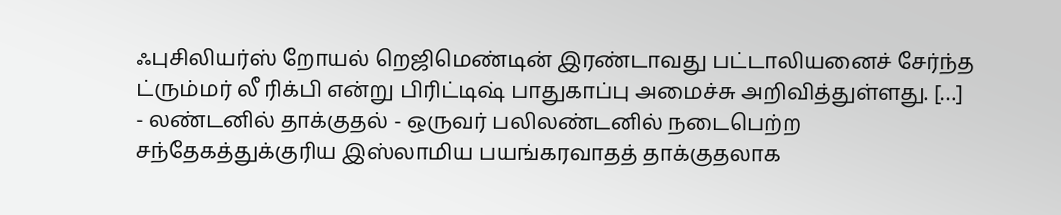ஃபுசிலியர்ஸ் றோயல் றெஜிமெண்டின் இரண்டாவது பட்டாலியனைச் சேர்ந்த ட்ரும்மர் லீ ரிக்பி என்று பிரிட்டிஷ் பாதுகாப்பு அமைச்சு அறிவித்துள்ளது. […]
- லண்டனில் தாக்குதல் - ஒருவர் பலிலண்டனில் நடைபெற்ற சந்தேகத்துக்குரிய இஸ்லாமிய பயங்கரவாதத் தாக்குதலாக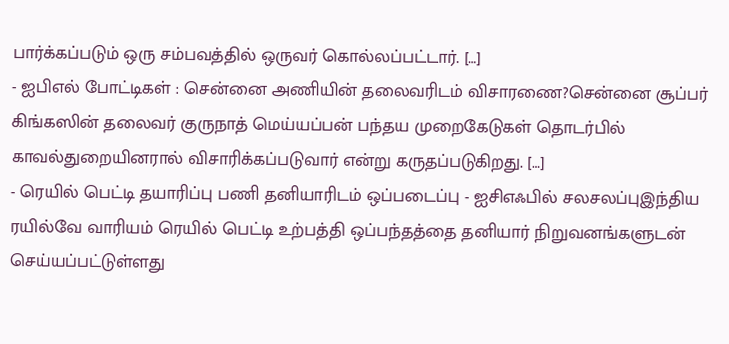பார்க்கப்படும் ஒரு சம்பவத்தில் ஒருவர் கொல்லப்பட்டார். […]
- ஐபிஎல் போட்டிகள் : சென்னை அணியின் தலைவரிடம் விசாரணை?சென்னை சூப்பர் கிங்கஸின் தலைவர் குருநாத் மெய்யப்பன் பந்தய முறைகேடுகள் தொடர்பில் காவல்துறையினரால் விசாரிக்கப்படுவார் என்று கருதப்படுகிறது. […]
- ரெயில் பெட்டி தயாரிப்பு பணி தனியாரிடம் ஒப்படைப்பு - ஐசிஎஃபில் சலசலப்புஇந்திய ரயில்வே வாரியம் ரெயில் பெட்டி உற்பத்தி ஒப்பந்தத்தை தனியார் நிறுவனங்களுடன் செய்யப்பட்டுள்ளது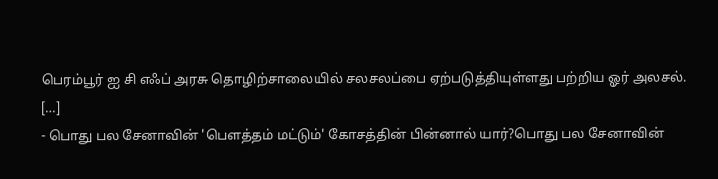பெரம்பூர் ஐ சி எஃப் அரசு தொழிற்சாலையில் சலசலப்பை ஏற்படுத்தியுள்ளது பற்றிய ஓர் அலசல். […]
- பொது பல சேனாவின் 'பௌத்தம் மட்டும்' கோசத்தின் பின்னால் யார்?பொது பல சேனாவின்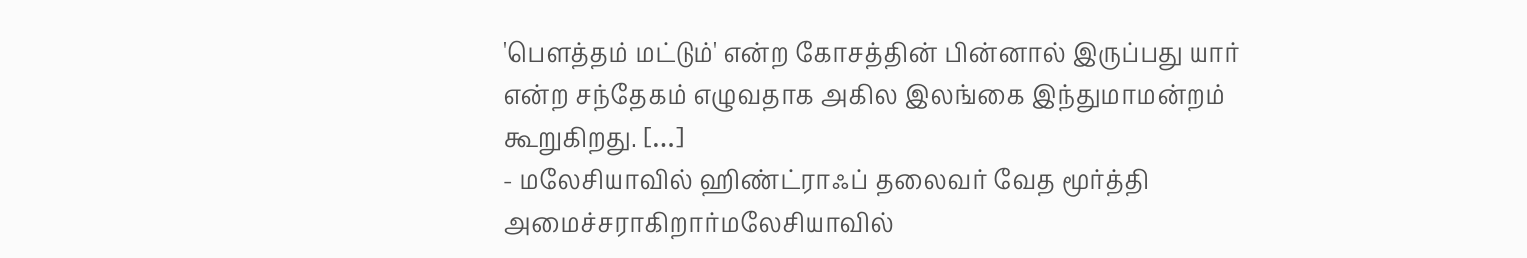'பெளத்தம் மட்டும்' என்ற கோசத்தின் பின்னால் இருப்பது யார் என்ற சந்தேகம் எழுவதாக அகில இலங்கை இந்துமாமன்றம் கூறுகிறது. […]
- மலேசியாவில் ஹிண்ட்ராஃப் தலைவர் வேத மூர்த்தி அமைச்சராகிறார்மலேசியாவில்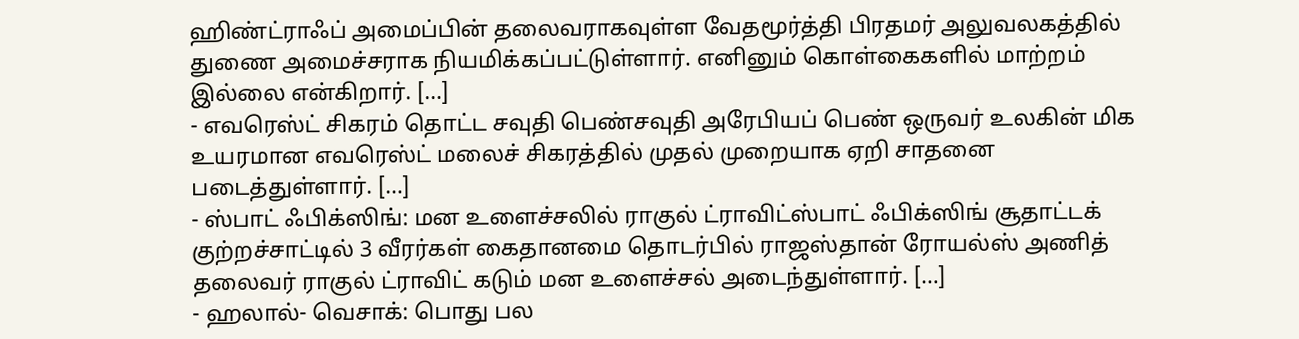ஹிண்ட்ராஃப் அமைப்பின் தலைவராகவுள்ள வேதமூர்த்தி பிரதமர் அலுவலகத்தில் துணை அமைச்சராக நியமிக்கப்பட்டுள்ளார். எனினும் கொள்கைகளில் மாற்றம் இல்லை என்கிறார். […]
- எவரெஸ்ட் சிகரம் தொட்ட சவுதி பெண்சவுதி அரேபியப் பெண் ஒருவர் உலகின் மிக உயரமான எவரெஸ்ட் மலைச் சிகரத்தில் முதல் முறையாக ஏறி சாதனை படைத்துள்ளார். […]
- ஸ்பாட் ஃபிக்ஸிங்: மன உளைச்சலில் ராகுல் ட்ராவிட்ஸ்பாட் ஃபிக்ஸிங் சூதாட்டக் குற்றச்சாட்டில் 3 வீரர்கள் கைதானமை தொடர்பில் ராஜஸ்தான் ரோயல்ஸ் அணித் தலைவர் ராகுல் ட்ராவிட் கடும் மன உளைச்சல் அடைந்துள்ளார். […]
- ஹலால்- வெசாக்: பொது பல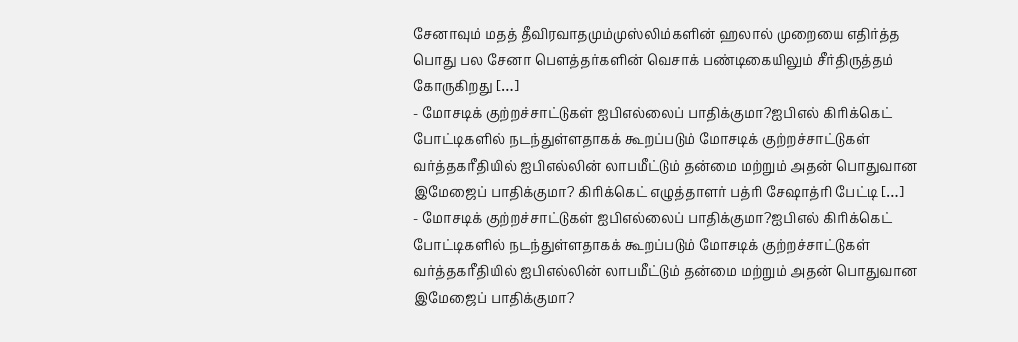சேனாவும் மதத் தீவிரவாதமும்முஸ்லிம்களின் ஹலால் முறையை எதிர்த்த பொது பல சேனா பௌத்தர்களின் வெசாக் பண்டிகையிலும் சீர்திருத்தம் கோருகிறது […]
- மோசடிக் குற்றச்சாட்டுகள் ஐபிஎல்லைப் பாதிக்குமா?ஐபிஎல் கிரிக்கெட் போட்டிகளில் நடந்துள்ளதாகக் கூறப்படும் மோசடிக் குற்றச்சாட்டுகள் வர்த்தகரீதியில் ஐபிஎல்லின் லாபமீட்டும் தன்மை மற்றும் அதன் பொதுவான இமேஜைப் பாதிக்குமா? கிரிக்கெட் எழுத்தாளர் பத்ரி சேஷாத்ரி பேட்டி […]
- மோசடிக் குற்றச்சாட்டுகள் ஐபிஎல்லைப் பாதிக்குமா?ஐபிஎல் கிரிக்கெட் போட்டிகளில் நடந்துள்ளதாகக் கூறப்படும் மோசடிக் குற்றச்சாட்டுகள் வர்த்தகரீதியில் ஐபிஎல்லின் லாபமீட்டும் தன்மை மற்றும் அதன் பொதுவான இமேஜைப் பாதிக்குமா?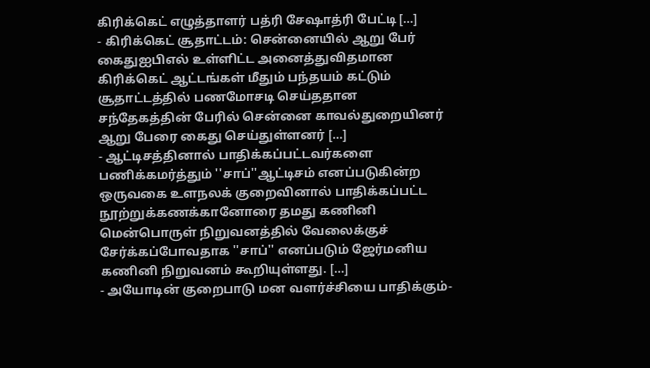கிரிக்கெட் எழுத்தாளர் பத்ரி சேஷாத்ரி பேட்டி […]
- கிரிக்கெட் சூதாட்டம்: சென்னையில் ஆறு பேர் கைதுஐபிஎல் உள்ளிட்ட அனைத்துவிதமான கிரிக்கெட் ஆட்டங்கள் மீதும் பந்தயம் கட்டும் சூதாட்டத்தில் பணமோசடி செய்ததான சந்தேகத்தின் பேரில் சென்னை காவல்துறையினர் ஆறு பேரை கைது செய்துள்ளனர் […]
- ஆட்டிசத்தினால் பாதிக்கப்பட்டவர்களை பணிக்கமர்த்தும் ''சாப்''ஆட்டிசம் எனப்படுகின்ற ஒருவகை உளநலக் குறைவினால் பாதிக்கப்பட்ட நூற்றுக்கணக்கானோரை தமது கணினி மென்பொருள் நிறுவனத்தில் வேலைக்குச் சேர்க்கப்போவதாக ''சாப்'' எனப்படும் ஜேர்மனிய கணினி நிறுவனம் கூறியுள்ளது. […]
- அயோடின் குறைபாடு மன வளர்ச்சியை பாதிக்கும்-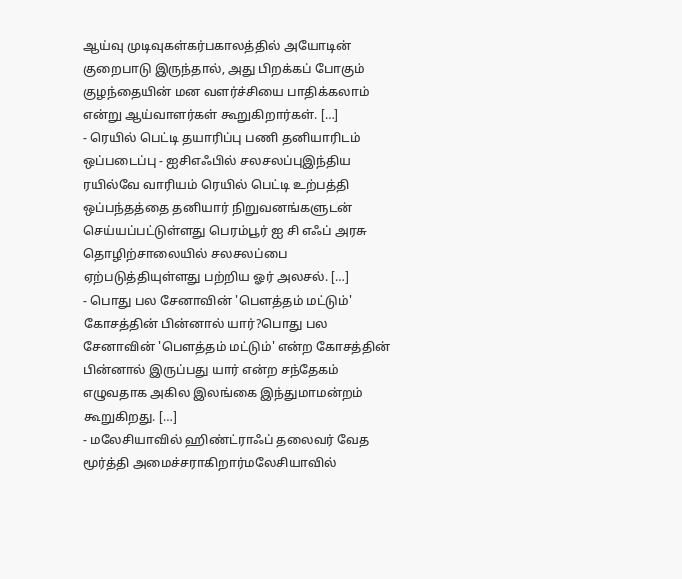ஆய்வு முடிவுகள்கர்பகாலத்தில் அயோடின் குறைபாடு இருந்தால், அது பிறக்கப் போகும் குழந்தையின் மன வளர்ச்சியை பாதிக்கலாம் என்று ஆய்வாளர்கள் கூறுகிறார்கள். […]
- ரெயில் பெட்டி தயாரிப்பு பணி தனியாரிடம் ஒப்படைப்பு - ஐசிஎஃபில் சலசலப்புஇந்திய ரயில்வே வாரியம் ரெயில் பெட்டி உற்பத்தி ஒப்பந்தத்தை தனியார் நிறுவனங்களுடன் செய்யப்பட்டுள்ளது பெரம்பூர் ஐ சி எஃப் அரசு தொழிற்சாலையில் சலசலப்பை ஏற்படுத்தியுள்ளது பற்றிய ஓர் அலசல். […]
- பொது பல சேனாவின் 'பௌத்தம் மட்டும்' கோசத்தின் பின்னால் யார்?பொது பல சேனாவின் 'பெளத்தம் மட்டும்' என்ற கோசத்தின் பின்னால் இருப்பது யார் என்ற சந்தேகம் எழுவதாக அகில இலங்கை இந்துமாமன்றம் கூறுகிறது. […]
- மலேசியாவில் ஹிண்ட்ராஃப் தலைவர் வேத மூர்த்தி அமைச்சராகிறார்மலேசியாவில்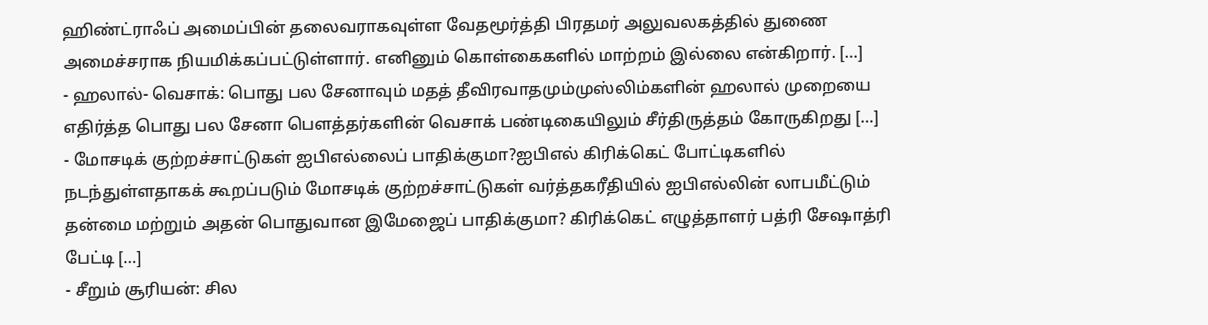ஹிண்ட்ராஃப் அமைப்பின் தலைவராகவுள்ள வேதமூர்த்தி பிரதமர் அலுவலகத்தில் துணை அமைச்சராக நியமிக்கப்பட்டுள்ளார். எனினும் கொள்கைகளில் மாற்றம் இல்லை என்கிறார். […]
- ஹலால்- வெசாக்: பொது பல சேனாவும் மதத் தீவிரவாதமும்முஸ்லிம்களின் ஹலால் முறையை எதிர்த்த பொது பல சேனா பௌத்தர்களின் வெசாக் பண்டிகையிலும் சீர்திருத்தம் கோருகிறது […]
- மோசடிக் குற்றச்சாட்டுகள் ஐபிஎல்லைப் பாதிக்குமா?ஐபிஎல் கிரிக்கெட் போட்டிகளில் நடந்துள்ளதாகக் கூறப்படும் மோசடிக் குற்றச்சாட்டுகள் வர்த்தகரீதியில் ஐபிஎல்லின் லாபமீட்டும் தன்மை மற்றும் அதன் பொதுவான இமேஜைப் பாதிக்குமா? கிரிக்கெட் எழுத்தாளர் பத்ரி சேஷாத்ரி பேட்டி […]
- சீறும் சூரியன்: சில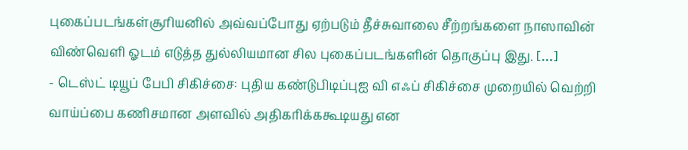புகைப்படங்கள்சூரியனில் அவ்வப்போது ஏற்படும் தீச்சுவாலை சீற்றங்களை நாஸாவின் விண்வெளி ஓடம் எடுத்த துல்லியமான சில புகைப்படங்களின் தொகுப்பு இது. […]
- டெஸ்ட் டியூப் பேபி சிகிச்சை: புதிய கண்டுபிடிப்புஐ வி எஃப் சிகிச்சை முறையில் வெற்றி வாய்ப்பை கணிசமான அளவில் அதிகரிக்ககூடியது என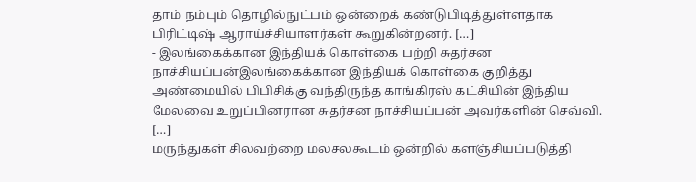தாம் நம்பும் தொழில்நுட்பம் ஒன்றைக் கண்டுபிடித்துள்ளதாக பிரிட்டிஷ் ஆராய்ச்சியாளர்கள் கூறுகின்றனர். […]
- இலங்கைக்கான இந்தியக் கொள்கை பற்றி சுதர்சன நாச்சியப்பன்இலங்கைக்கான இந்தியக் கொள்கை குறித்து அண்மையில் பிபிசிக்கு வந்திருந்த காங்கிரஸ் கட்சியின் இந்திய மேலவை உறுப்பினரான சுதர்சன நாச்சியப்பன் அவர்களின் செவ்வி. […]
மருந்துகள் சிலவற்றை மலசலகூடம் ஒன்றில் களஞ்சியப்படுத்தி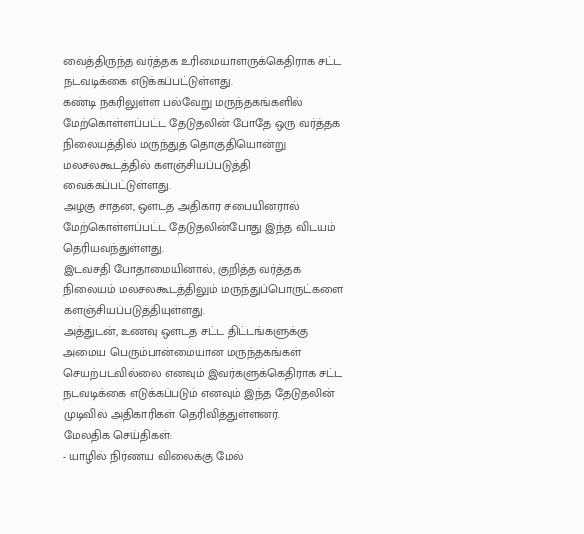வைத்திருந்த வர்த்தக உரிமையாளருக்கெதிராக சட்ட நடவடிக்கை எடுக்கப்பட்டுள்ளது.
கண்டி நகரிலுள்ள பல்வேறு மருந்தகங்களில் மேற்கொள்ளப்பட்ட தேடுதலின் போதே ஒரு வர்த்தக நிலையத்தில் மருந்துத் தொகுதியொன்று மலசலகூடத்தில் களஞ்சியப்படுத்தி வைக்கப்பட்டுள்ளது.
அழகு சாதன, ஒளடத அதிகார சபையினரால் மேற்கொள்ளப்பட்ட தேடுதலின்போது இந்த விடயம் தெரியவந்துள்ளது.
இடவசதி போதாமையினால், குறித்த வர்த்தக நிலையம் மலசலகூடத்திலும் மருந்துப்பொருட்களை களஞ்சியப்படுத்தியுள்ளது.
அத்துடன், உணவு ஒளடத சட்ட திட்டங்களுக்கு அமைய பெரும்பான்மையான மருந்தகங்கள் செயற்படவில்லை எனவும் இவர்களுக்கெதிராக சட்ட நடவடிக்கை எடுக்கப்படும் எனவும் இந்த தேடுதலின் முடிவில் அதிகாரிகள் தெரிவித்துள்ளனர்.
மேலதிக செய்திகள்:
- யாழில் நிர்ணய விலைக்கு மேல்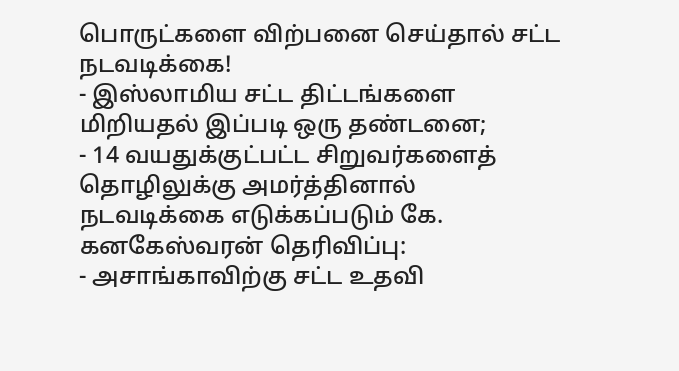பொருட்களை விற்பனை செய்தால் சட்ட நடவடிக்கை!
- இஸ்லாமிய சட்ட திட்டங்களை மிறியதல் இப்படி ஒரு தண்டனை;
- 14 வயதுக்குட்பட்ட சிறுவர்களைத் தொழிலுக்கு அமர்த்தினால் நடவடிக்கை எடுக்கப்படும் கே. கனகேஸ்வரன் தெரிவிப்பு:
- அசாங்காவிற்கு சட்ட உதவி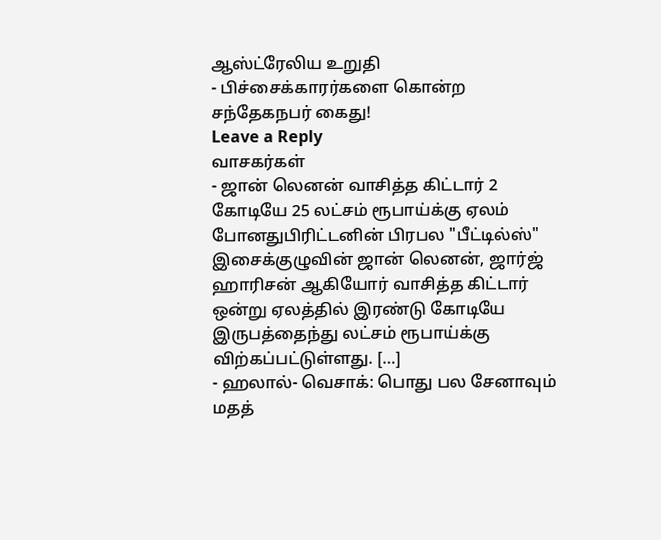ஆஸ்ட்ரேலிய உறுதி
- பிச்சைக்காரர்களை கொன்ற சந்தேகநபர் கைது!
Leave a Reply
வாசகர்கள்
- ஜான் லெனன் வாசித்த கிட்டார் 2 கோடியே 25 லட்சம் ரூபாய்க்கு ஏலம் போனதுபிரிட்டனின் பிரபல "பீட்டில்ஸ்" இசைக்குழுவின் ஜான் லெனன், ஜார்ஜ் ஹாரிசன் ஆகியோர் வாசித்த கிட்டார் ஒன்று ஏலத்தில் இரண்டு கோடியே இருபத்தைந்து லட்சம் ரூபாய்க்கு விற்கப்பட்டுள்ளது. […]
- ஹலால்- வெசாக்: பொது பல சேனாவும் மதத்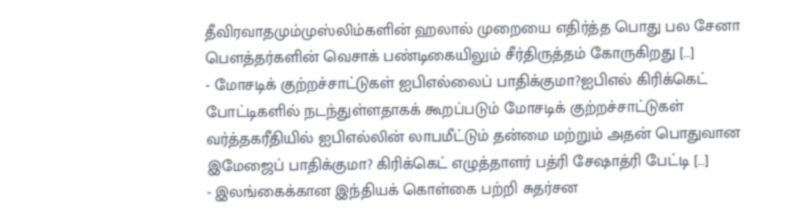தீவிரவாதமும்முஸ்லிம்களின் ஹலால் முறையை எதிர்த்த பொது பல சேனா பௌத்தர்களின் வெசாக் பண்டிகையிலும் சீர்திருத்தம் கோருகிறது […]
- மோசடிக் குற்றச்சாட்டுகள் ஐபிஎல்லைப் பாதிக்குமா?ஐபிஎல் கிரிக்கெட் போட்டிகளில் நடந்துள்ளதாகக் கூறப்படும் மோசடிக் குற்றச்சாட்டுகள் வர்த்தகரீதியில் ஐபிஎல்லின் லாபமீட்டும் தன்மை மற்றும் அதன் பொதுவான இமேஜைப் பாதிக்குமா? கிரிக்கெட் எழுத்தாளர் பத்ரி சேஷாத்ரி பேட்டி […]
- இலங்கைக்கான இந்தியக் கொள்கை பற்றி சுதர்சன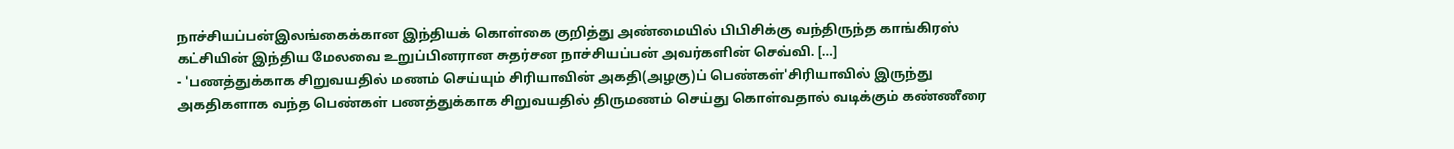நாச்சியப்பன்இலங்கைக்கான இந்தியக் கொள்கை குறித்து அண்மையில் பிபிசிக்கு வந்திருந்த காங்கிரஸ் கட்சியின் இந்திய மேலவை உறுப்பினரான சுதர்சன நாச்சியப்பன் அவர்களின் செவ்வி. […]
- 'பணத்துக்காக சிறுவயதில் மணம் செய்யும் சிரியாவின் அகதி(அழகு)ப் பெண்கள்'சிரியாவில் இருந்து அகதிகளாக வந்த பெண்கள் பணத்துக்காக சிறுவயதில் திருமணம் செய்து கொள்வதால் வடிக்கும் கண்ணீரை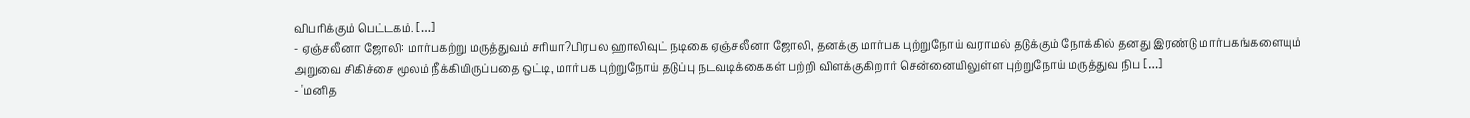விபரிக்கும் பெட்டகம். […]
- ஏஞ்சலீனா ஜோலி: மார்பகற்று மருத்துவம் சரியா?பிரபல ஹாலிவுட் நடிகை ஏஞ்சலீனா ஜோலி, தனக்கு மார்பக புற்றுநோய் வராமல் தடுக்கும் நோக்கில் தனது இரண்டு மார்பகங்களையும் அறுவை சிகிச்சை மூலம் நீக்கியிருப்பதை ஒட்டி, மார்பக புற்றுநோய் தடுப்பு நடவடிக்கைகள் பற்றி விளக்குகிறார் சென்னையிலுள்ள புற்றுநோய் மருத்துவ நிப […]
- 'மனித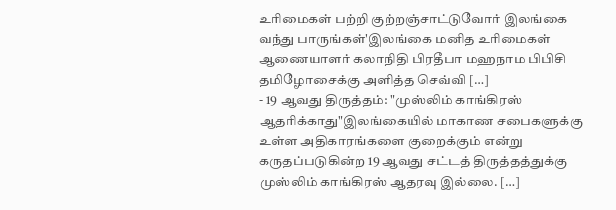உரிமைகள் பற்றி குற்றஞ்சாட்டுவோர் இலங்கை வந்து பாருங்கள்'இலங்கை மனித உரிமைகள் ஆணையாளர் கலாநிதி பிரதீபா மஹநாம பிபிசி தமிழோசைக்கு அளித்த செவ்வி […]
- 19 ஆவது திருத்தம்: "முஸ்லிம் காங்கிரஸ் ஆதரிக்காது"இலங்கையில் மாகாண சபைகளுக்கு உள்ள அதிகாரங்களை குறைக்கும் என்று கருதப்படுகின்ற 19 ஆவது சட்டத் திருத்தத்துக்கு முஸ்லிம் காங்கிரஸ் ஆதரவு இல்லை. […]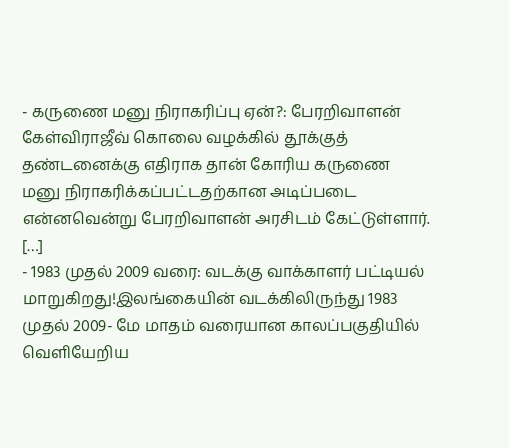- கருணை மனு நிராகரிப்பு ஏன்?: பேரறிவாளன் கேள்விராஜீவ் கொலை வழக்கில் தூக்குத் தண்டனைக்கு எதிராக தான் கோரிய கருணை மனு நிராகரிக்கப்பட்டதற்கான அடிப்படை என்னவென்று பேரறிவாளன் அரசிடம் கேட்டுள்ளார். […]
- 1983 முதல் 2009 வரை: வடக்கு வாக்காளர் பட்டியல் மாறுகிறது!இலங்கையின் வடக்கிலிருந்து 1983 முதல் 2009- மே மாதம் வரையான காலப்பகுதியில் வெளியேறிய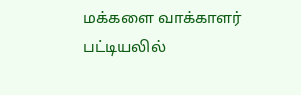மக்களை வாக்காளர் பட்டியலில்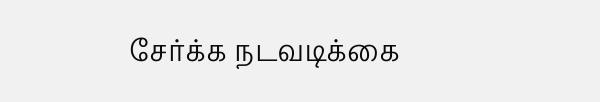சேர்க்க நடவடிக்கை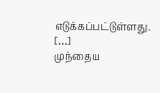எடுக்கப்பட்டுள்ளது. […]
முந்தைய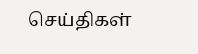செய்திகள்